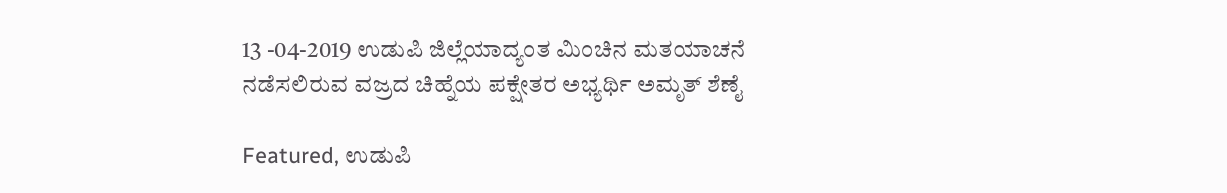13 -04-2019 ಉಡುಪಿ ಜಿಲ್ಲೆಯಾದ್ಯಂತ ಮಿಂಚಿನ ಮತಯಾಚನೆ ನಡೆಸಲಿರುವ ವಜ್ರದ ಚಿಹ್ನೆಯ ಪಕ್ಷೇತರ ಅಭ್ಯರ್ಥಿ ಅಮೃತ್ ಶೆಣೈ

Featured, ಉಡುಪಿ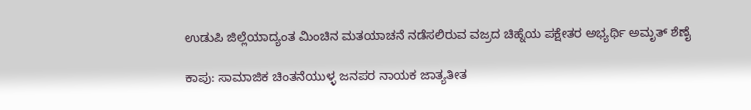ಉಡುಪಿ ಜಿಲ್ಲೆಯಾದ್ಯಂತ ಮಿಂಚಿನ ಮತಯಾಚನೆ ನಡೆಸಲಿರುವ ವಜ್ರದ ಚಿಹ್ನೆಯ ಪಕ್ಷೇತರ ಅಭ್ಯರ್ಥಿ ಅಮೃತ್ ಶೆಣೈ

ಕಾಪು: ಸಾಮಾಜಿಕ ಚಿಂತನೆಯುಳ್ಳ ಜನಪರ ನಾಯಕ ಜಾತ್ಯತೀತ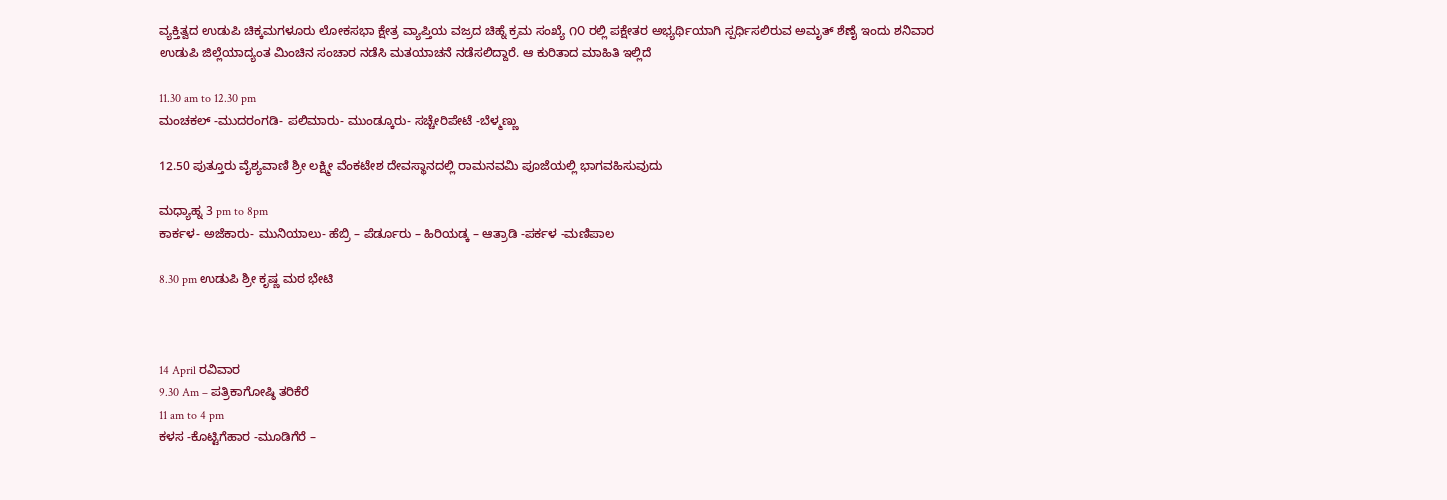ವ್ಯಕ್ತಿತ್ವದ ಉಡುಪಿ ಚಿಕ್ಕಮಗಳೂರು ಲೋಕಸಭಾ ಕ್ಷೇತ್ರ ವ್ಯಾಪ್ತಿಯ ವಜ್ರದ ಚಿಹ್ನೆ ಕ್ರಮ ಸಂಖ್ಯೆ ೧೦ ರಲ್ಲಿ ಪಕ್ಷೇತರ ಅಭ್ಯರ್ಥಿಯಾಗಿ ಸ್ಪರ್ಧಿಸಲಿರುವ ಅಮೃತ್ ಶೆಣೈ ಇಂದು ಶನಿವಾರ ಉಡುಪಿ ಜಿಲ್ಲೆಯಾದ್ಯಂತ ಮಿಂಚಿನ ಸಂಚಾರ ನಡೆಸಿ ಮತಯಾಚನೆ ನಡೆಸಲಿದ್ದಾರೆ. ಆ ಕುರಿತಾದ ಮಾಹಿತಿ ಇಲ್ಲಿದೆ

11.30 am to 12.30 pm
ಮಂಚಕಲ್ -ಮುದರಂಗಡಿ- ಪಲಿಮಾರು- ಮುಂಡ್ಕೂರು- ಸಚ್ಚೇರಿಪೇಟೆ -ಬೆಳ್ಮಣ್ಣು

12.50 ಪುತ್ತೂರು ವೈಶ್ಯವಾಣಿ ಶ್ರೀ ಲಕ್ಷ್ಮೀ ವೆಂಕಟೇಶ ದೇವಸ್ಥಾನದಲ್ಲಿ ರಾಮನವಮಿ ಪೂಜೆಯಲ್ಲಿ ಭಾಗವಹಿಸುವುದು

ಮಧ್ಯಾಹ್ನ 3 pm to 8pm
ಕಾರ್ಕಳ- ಅಜೆಕಾರು- ಮುನಿಯಾಲು- ಹೆಬ್ರಿ – ಪೆರ್ಡೂರು – ಹಿರಿಯಡ್ಕ – ಆತ್ರಾಡಿ -ಪರ್ಕಳ -ಮಣಿಪಾಲ

8.30 pm ಉಡುಪಿ ಶ್ರೀ ಕೃಷ್ಣ ಮಠ ಭೇಟಿ



14 April ರವಿವಾರ
9.30 Am – ಪತ್ರಿಕಾಗೋಷ್ಠಿ ತರಿಕೆರೆ
11 am to 4 pm
ಕಳಸ -ಕೊಟ್ಟಿಗೆಹಾರ -ಮೂಡಿಗೆರೆ –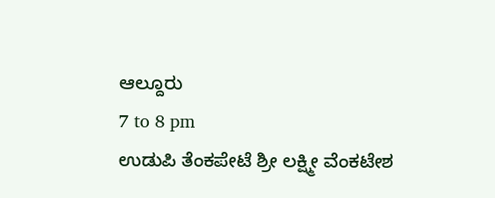ಆಲ್ದೂರು
7 to 8 pm
ಉಡುಪಿ ತೆಂಕಪೇಟೆ ಶ್ರೀ ಲಕ್ಷ್ಮೀ ವೆಂಕಟೇಶ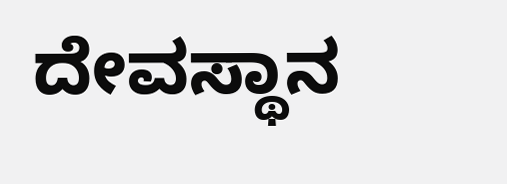ದೇವಸ್ಥಾನ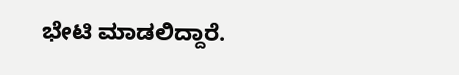ಭೇಟಿ ಮಾಡಲಿದ್ದಾರೆ.